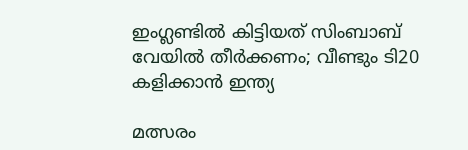ഇംഗ്ലണ്ടില്‍ കിട്ടിയത് സിംബാബ് വേയില്‍ തീര്‍ക്കണം; വീണ്ടും ടി20 കളിക്കാന്‍ ഇന്ത്യ

മത്സരം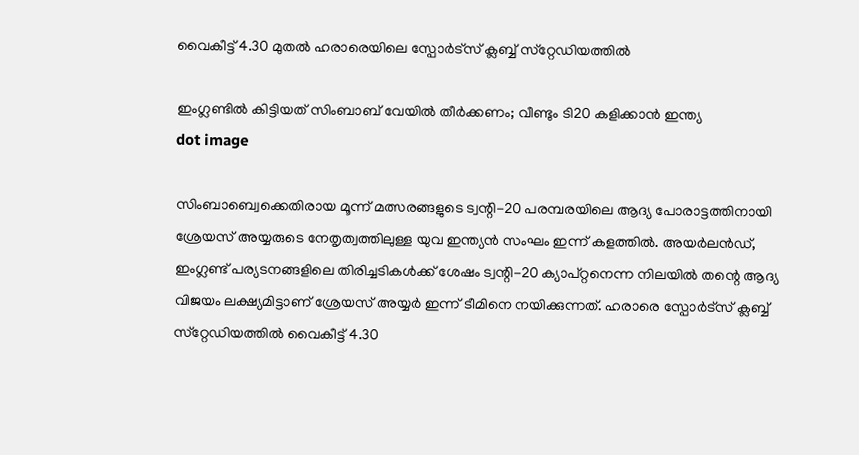വൈകീട്ട് 4.30 മുതല്‍ ഹരാരെയിലെ സ്പോര്‍ട്സ് ക്ലബ്ബ് സ്‌റ്റേഡിയത്തില്‍

ഇംഗ്ലണ്ടില്‍ കിട്ടിയത് സിംബാബ് വേയില്‍ തീര്‍ക്കണം; വീണ്ടും ടി20 കളിക്കാന്‍ ഇന്ത്യ
dot image

സിംബാബ്വെക്കെതിരായ മൂന്ന് മത്സരങ്ങളുടെ ട്വന്റി-20 പരമ്പരയിലെ ആദ്യ പോരാട്ടത്തിനായി ശ്രേയസ് അയ്യരുടെ നേതൃത്വത്തിലുള്ള യുവ ഇന്ത്യന്‍ സംഘം ഇന്ന് കളത്തില്‍. അയര്‍ലന്‍ഡ്, ഇംഗ്ലണ്ട് പര്യടനങ്ങളിലെ തിരിച്ചടികള്‍ക്ക് ശേഷം ട്വന്റി-20 ക്യാപ്റ്റനെന്ന നിലയില്‍ തന്റെ ആദ്യ വിജയം ലക്ഷ്യമിട്ടാണ് ശ്രേയസ് അയ്യര്‍ ഇന്ന് ടീമിനെ നയിക്കുന്നത്. ഹരാരെ സ്പോര്‍ട്സ് ക്ലബ്ബ് സ്‌റ്റേഡിയത്തില്‍ വൈകീട്ട് 4.30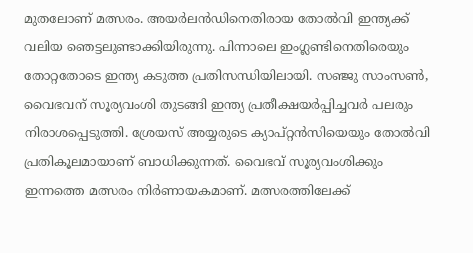മുതലോണ് മത്സരം. അയര്‍ലന്‍ഡിനെതിരായ തോല്‍വി ഇന്ത്യക്ക് വലിയ ഞെട്ടലുണ്ടാക്കിയിരുന്നു. പിന്നാലെ ഇംഗ്ലണ്ടിനെതിരെയും തോറ്റതോടെ ഇന്ത്യ കടുത്ത പ്രതിസന്ധിയിലായി. സഞ്ജു സാംസണ്‍, വൈഭവന് സൂര്യവംശി തുടങ്ങി ഇന്ത്യ പ്രതീക്ഷയര്‍പ്പിച്ചവര്‍ പലരും നിരാശപ്പെടുത്തി. ശ്രേയസ് അയ്യരുടെ ക്യാപ്റ്റന്‍സിയെയും തോല്‍വി പ്രതികൂലമായാണ് ബാധിക്കുന്നത്. വൈഭവ് സൂര്യവംശിക്കും ഇന്നത്തെ മത്സരം നിര്‍ണായകമാണ്. മത്സരത്തിലേക്ക്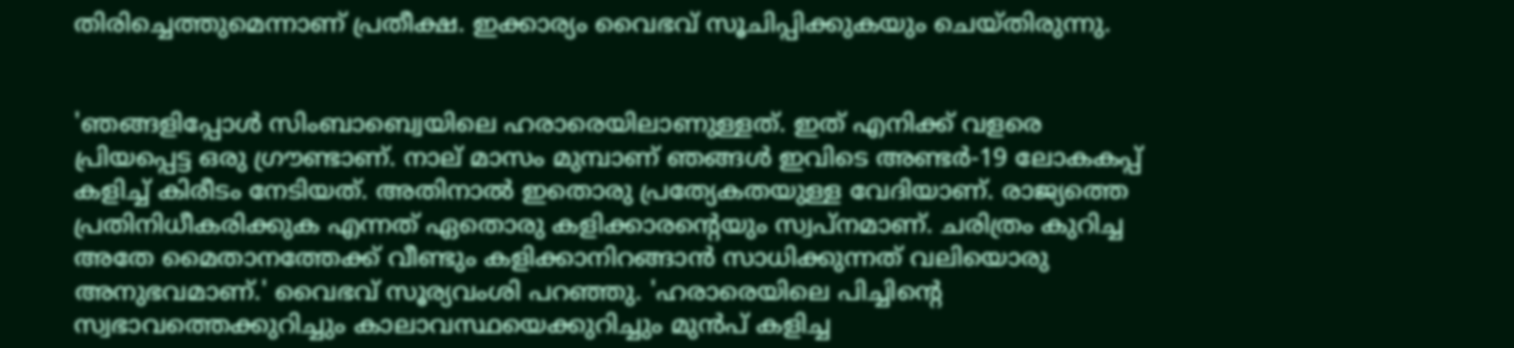തിരിച്ചെത്തുമെന്നാണ് പ്രതീക്ഷ. ഇക്കാര്യം വൈഭവ് സൂചിപ്പിക്കുകയും ചെയ്തിരുന്നു.


'ഞങ്ങളിപ്പോള്‍ സിംബാബ്വെയിലെ ഹരാരെയിലാണുള്ളത്. ഇത് എനിക്ക് വളരെ പ്രിയപ്പെട്ട ഒരു ഗ്രൗണ്ടാണ്. നാല് മാസം മുമ്പാണ് ഞങ്ങള്‍ ഇവിടെ അണ്ടര്‍-19 ലോകകപ്പ് കളിച്ച് കിരീടം നേടിയത്. അതിനാല്‍ ഇതൊരു പ്രത്യേകതയുള്ള വേദിയാണ്. രാജ്യത്തെ പ്രതിനിധീകരിക്കുക എന്നത് ഏതൊരു കളിക്കാരന്റെയും സ്വപ്നമാണ്. ചരിത്രം കുറിച്ച അതേ മൈതാനത്തേക്ക് വീണ്ടും കളിക്കാനിറങ്ങാന്‍ സാധിക്കുന്നത് വലിയൊരു അനുഭവമാണ്.' വൈഭവ് സൂര്യവംശി പറഞ്ഞു. 'ഹരാരെയിലെ പിച്ചിന്റെ സ്വഭാവത്തെക്കുറിച്ചും കാലാവസ്ഥയെക്കുറിച്ചും മുന്‍പ് കളിച്ച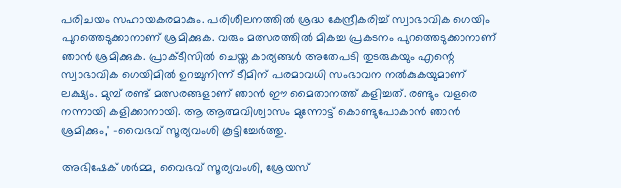പരിചയം സഹായകരമാകും. പരിശീലനത്തില്‍ ശ്രദ്ധ കേന്ദ്രീകരിച്ച് സ്വാഭാവിക ഗെയിം പുറത്തെടുക്കാനാണ് ശ്രമിക്കുക. വരും മത്സരത്തില്‍ മികച്ച പ്രകടനം പുറത്തെടുക്കാനാണ് ഞാന്‍ ശ്രമിക്കുക. പ്രാക്ടീസില്‍ ചെയ്ത കാര്യങ്ങള്‍ അതേപടി തുടരുകയും എന്റെ സ്വാഭാവിക ഗെയിമില്‍ ഉറച്ചുനിന്ന് ടീമിന് പരമാവധി സംഭാവന നല്‍കുകയുമാണ് ലക്ഷ്യം. മുമ്പ് രണ്ട് മത്സരങ്ങളാണ് ഞാന്‍ ഈ മൈതാനത്ത് കളിച്ചത്. രണ്ടും വളരെ നന്നായി കളിക്കാനായി. ആ ആത്മവിശ്വാസം മുന്നോട്ട് കൊണ്ടുപോകാന്‍ ഞാന്‍ ശ്രമിക്കും,' -വൈഭവ് സൂര്യവംശി കൂട്ടിച്ചേര്‍ത്തു.

അഭിഷേക് ശര്‍മ്മ, വൈഭവ് സൂര്യവംശി, ശ്രേയസ്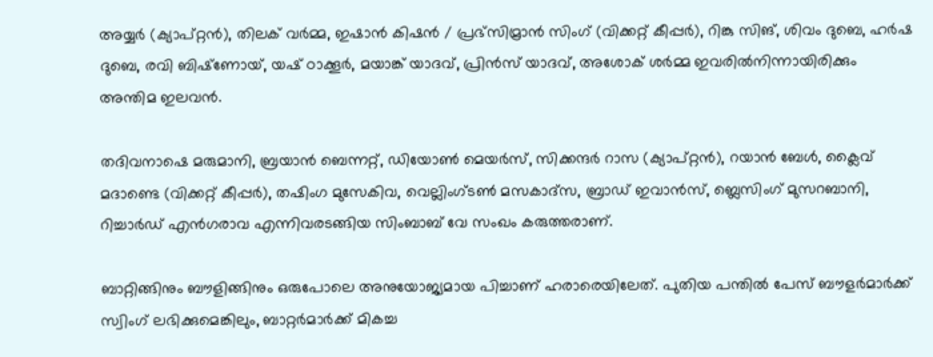അയ്യര്‍ (ക്യാപ്റ്റന്‍), തിലക് വര്‍മ്മ, ഇഷാന്‍ കിഷന്‍ / പ്രഭ്‌സിമ്രാന്‍ സിംഗ് (വിക്കറ്റ് കീപ്പര്‍), റിങ്കു സിങ്, ശിവം ദുബെ, ഹര്‍ഷ ദുബെ, രവി ബിഷ്‌ണോയ്, യഷ് ഠാക്കൂര്‍, മയാങ്ക് യാദവ്, പ്രിന്‍സ് യാദവ്, അശോക് ശര്‍മ്മ ഇവരില്‍നിന്നായിരിക്കും അന്തിമ ഇലവന്‍.

തദിവനാഷെ മരുമാനി, ബ്രയാന്‍ ബെന്നറ്റ്, ഡിയോണ്‍ മെയര്‍സ്, സിക്കന്ദര്‍ റാസ (ക്യാപ്റ്റന്‍), റയാന്‍ ബേള്‍, ക്ലൈവ് മദാണ്ടെ (വിക്കറ്റ് കീപ്പര്‍), തഷിംഗ മുസേകിവ, വെല്ലിംഗ്ടണ്‍ മസകാദ്‌സ, ബ്രാഡ് ഇവാന്‍സ്, ബ്ലെസിംഗ് മുസറബാനി, റിച്ചാര്‍ഡ് എന്‍ഗരാവ എന്നിവരടങ്ങിയ സിംബാബ് വേ സംഖം കരുത്തരാണ്.

ബാറ്റിങ്ങിനും ബൗളിങ്ങിനും ഒരുപോലെ അനുയോജ്യമായ പിച്ചാണ് ഹരാരെയിലേത്. പുതിയ പന്തില്‍ പേസ് ബൗളര്‍മാര്‍ക്ക് സ്വിംഗ് ലഭിക്കുമെങ്കിലും, ബാറ്റര്‍മാര്‍ക്ക് മികച്ച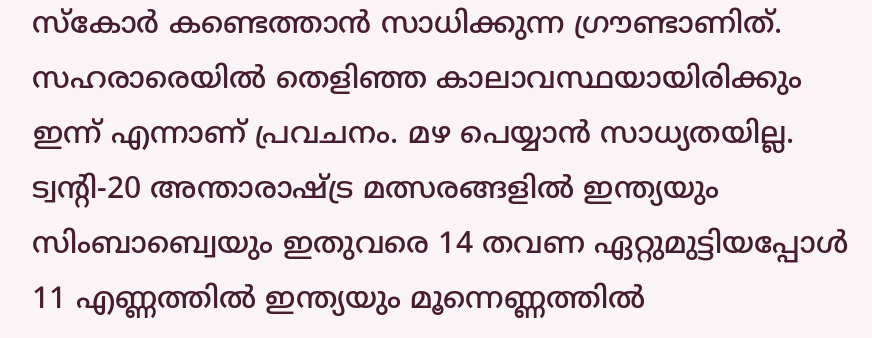സ്‌കോര്‍ കണ്ടെത്താന്‍ സാധിക്കുന്ന ഗ്രൗണ്ടാണിത്. സഹരാരെയില്‍ തെളിഞ്ഞ കാലാവസ്ഥയായിരിക്കും ഇന്ന് എന്നാണ് പ്രവചനം. മഴ പെയ്യാന്‍ സാധ്യതയില്ല. ട്വന്റി-20 അന്താരാഷ്ട്ര മത്സരങ്ങളില്‍ ഇന്ത്യയും സിംബാബ്വെയും ഇതുവരെ 14 തവണ ഏറ്റുമുട്ടിയപ്പോള്‍ 11 എണ്ണത്തില്‍ ഇന്ത്യയും മൂന്നെണ്ണത്തില്‍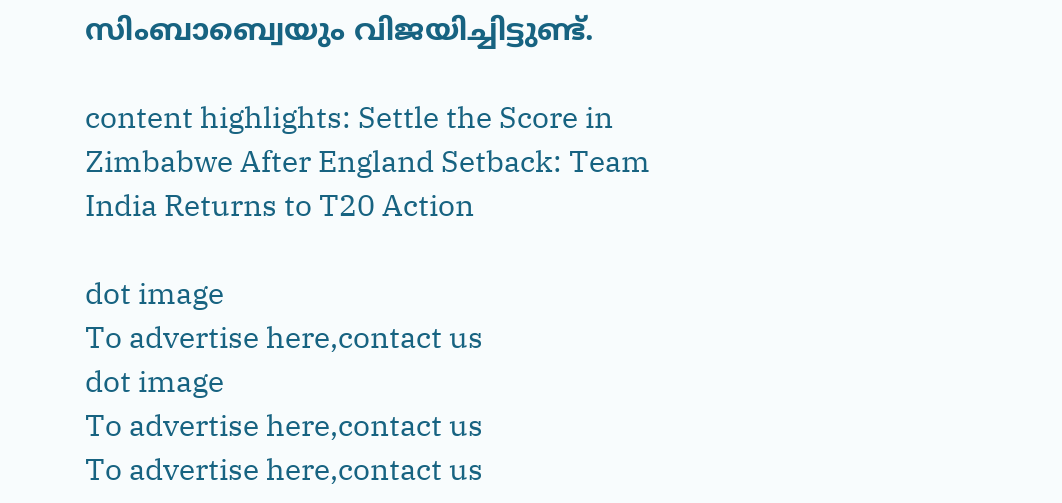സിംബാബ്വെയും വിജയിച്ചിട്ടുണ്ട്.

content highlights: Settle the Score in Zimbabwe After England Setback: Team India Returns to T20 Action

dot image
To advertise here,contact us
dot image
To advertise here,contact us
To advertise here,contact us